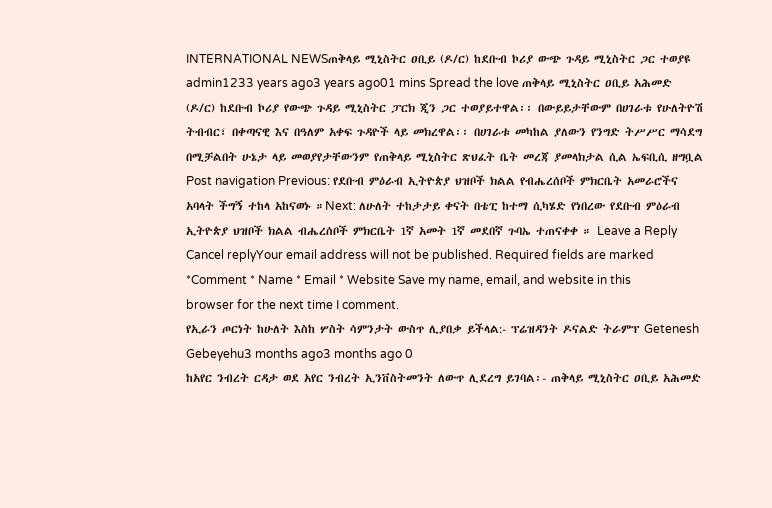INTERNATIONAL NEWSጠቅላይ ሚኒስትር ዐቢይ (ዶ/ር) ከደቡብ ኮሪያ ውጭ ጉዳይ ሚኒስትር ጋር ተወያዩ admin1233 years ago3 years ago01 mins Spread the love ጠቅላይ ሚኒስትር ዐቢይ አሕመድ (ዶ/ር) ከደቡብ ኮሪያ የውጭ ጉዳይ ሚኒስትር ፓርክ ጂን ጋር ተወያይተዋል፡፡ በውይይታቸውም በሀገራቱ የሁለትዮሽ ትብብር፣ በቀጣናዊ እና በዓለም አቀፍ ጉዳዮች ላይ መክረዋል፡፡ በሀገራቱ መካከል ያለውን የንግድ ትሥሥር ማሳደግ በሚቻልበት ሁኔታ ላይ መወያየታቸውንም የጠቅላይ ሚኒስትር ጽህፈት ቤት መረጃ ያመላክታል ሲል ኤፍቢሲ ዘግቧል Post navigation Previous: የደቡብ ምዕራብ ኢትዮጵያ ህዝቦች ክልል የብሔረሰቦች ምክርቤት አመራሮችና አባላት ችግኝ ተከላ አከናወኑ ።Next: ለሁለት ተከታታይ ቀናት በቴፒ ከተማ ሲካሄድ የነበረው የደቡብ ምዕራብ ኢትዮጵያ ህዝቦች ክልል ብሔረሰቦች ምክርቤት 1ኛ አመት 1ኛ መደበኛ ጉባኤ ተጠናቀቀ ። Leave a Reply Cancel replyYour email address will not be published. Required fields are marked *Comment * Name * Email * Website Save my name, email, and website in this browser for the next time I comment.
የኢራን ጦርነት ከሁለት እስከ ሦስት ሳምንታት ውስጥ ሊያበቃ ይችላል:- ፕሬዝዳንት ዶናልድ ትራምፕ Getenesh Gebeyehu3 months ago3 months ago 0
ከአየር ንብረት ርዳታ ወደ አየር ንብረት ኢንቨስትመንት ለውጥ ሊደረግ ይገባል፡- ጠቅላይ ሚኒስትር ዐቢይ አሕመድ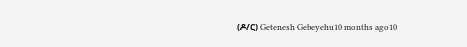(ዶ/ር) Getenesh Gebeyehu10 months ago10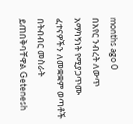months ago 0
በአየር ንብረት ለውጥ አማካኝነት የሚያጋጥሙ ፈተናዎችን ለመቋቋም ወጣቶች በትብብር መስራት ይጠበቅባቸዋል Getenesh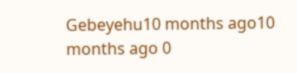Gebeyehu10 months ago10 months ago 0